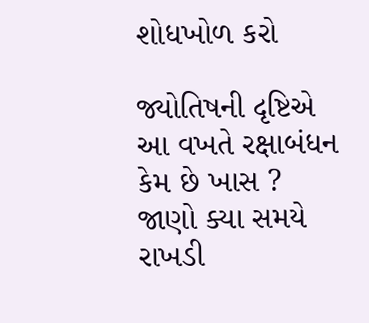શોધખોળ કરો

જ્યોતિષની દૃષ્ટિએ આ વખતે રક્ષાબંધન કેમ છે ખાસ ? જાણો ક્યા સમયે રાખડી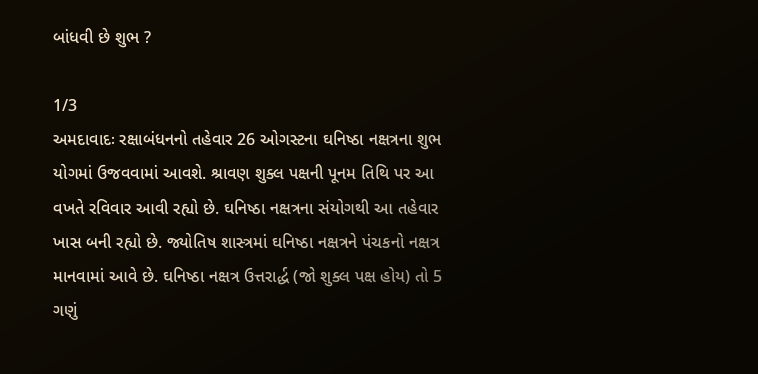બાંધવી છે શુભ ?

1/3
અમદાવાદઃ રક્ષાબંધનનો તહેવાર 26 ઓગસ્ટના ઘનિષ્ઠા નક્ષત્રના શુભ યોગમાં ઉજવવામાં આવશે. શ્રાવણ શુક્લ પક્ષની પૂનમ તિથિ પર આ વખતે રવિવાર આવી રહ્યો છે. ઘનિષ્ઠા નક્ષત્રના સંયોગથી આ તહેવાર ખાસ બની રહ્યો છે. જ્યોતિષ શાસ્ત્રમાં ઘનિષ્ઠા નક્ષત્રને પંચકનો નક્ષત્ર માનવામાં આવે છે. ઘનિષ્ઠા નક્ષત્ર ઉત્તરાર્દ્ધ (જો શુક્લ પક્ષ હોય) તો 5 ગણું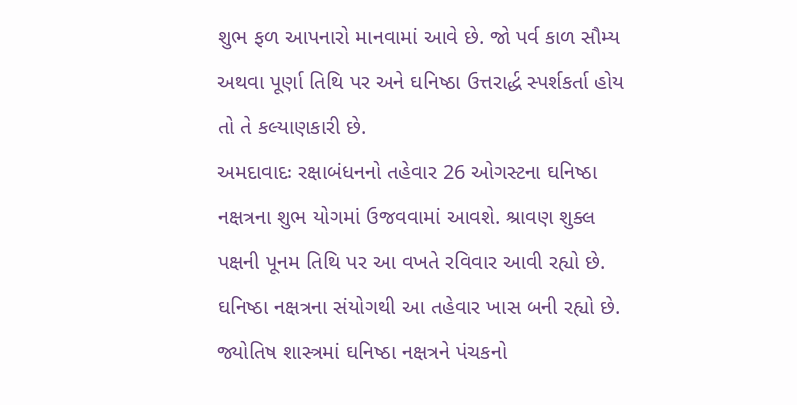શુભ ફળ આપનારો માનવામાં આવે છે. જો પર્વ કાળ સૌમ્ય અથવા પૂર્ણા તિથિ પર અને ઘનિષ્ઠા ઉત્તરાર્દ્ધ સ્પર્શકર્તા હોય તો તે કલ્યાણકારી છે.
અમદાવાદઃ રક્ષાબંધનનો તહેવાર 26 ઓગસ્ટના ઘનિષ્ઠા નક્ષત્રના શુભ યોગમાં ઉજવવામાં આવશે. શ્રાવણ શુક્લ પક્ષની પૂનમ તિથિ પર આ વખતે રવિવાર આવી રહ્યો છે. ઘનિષ્ઠા નક્ષત્રના સંયોગથી આ તહેવાર ખાસ બની રહ્યો છે. જ્યોતિષ શાસ્ત્રમાં ઘનિષ્ઠા નક્ષત્રને પંચકનો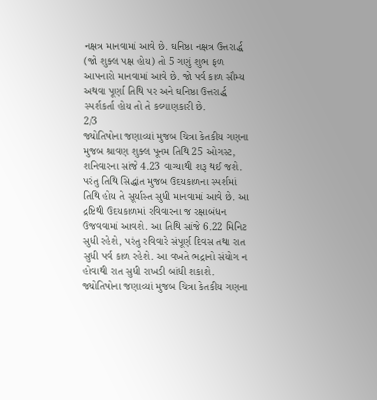નક્ષત્ર માનવામાં આવે છે. ઘનિષ્ઠા નક્ષત્ર ઉત્તરાર્દ્ધ (જો શુક્લ પક્ષ હોય) તો 5 ગણું શુભ ફળ આપનારો માનવામાં આવે છે. જો પર્વ કાળ સૌમ્ય અથવા પૂર્ણા તિથિ પર અને ઘનિષ્ઠા ઉત્તરાર્દ્ધ સ્પર્શકર્તા હોય તો તે કલ્યાણકારી છે.
2/3
જ્યોતિષોના જણાવ્યાં મુજબ ચિત્રા કેતકીય ગણના મુજબ શ્રાવણ શુક્લ પૂનમ તિથિ 25 ઓગસ્ટ, શનિવારના સાંજે 4.23 વાગ્યાથી શરૂ થઈ જશે. પરંતુ તિથિ સિદ્ધાંત મુજબ ઉદયકાળના સ્પર્શમાં તિથિ હોય તે સૂર્યાસ્ત સુધી માનવામાં આવે છે. આ દ્રષ્ટિથી ઉદયકાળમાં રવિવારના જ રક્ષાબંધન ઉજવવામાં આવશે. આ તિથિ સાંજે 6.22 મિનિટ સુધી રહેશે, પરંતુ રવિવારે સંપૂર્ણ દિવસ તથા રાત સુધી પર્વ કાળ રહેશે. આ વખતે ભદ્રાનો સંયોગ ન હોવાથી રાત સુધી રાખડી બાંધી શકાશે.
જ્યોતિષોના જણાવ્યાં મુજબ ચિત્રા કેતકીય ગણના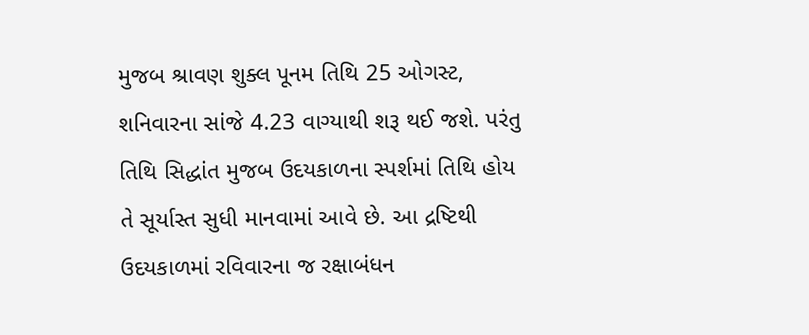મુજબ શ્રાવણ શુક્લ પૂનમ તિથિ 25 ઓગસ્ટ, શનિવારના સાંજે 4.23 વાગ્યાથી શરૂ થઈ જશે. પરંતુ તિથિ સિદ્ધાંત મુજબ ઉદયકાળના સ્પર્શમાં તિથિ હોય તે સૂર્યાસ્ત સુધી માનવામાં આવે છે. આ દ્રષ્ટિથી ઉદયકાળમાં રવિવારના જ રક્ષાબંધન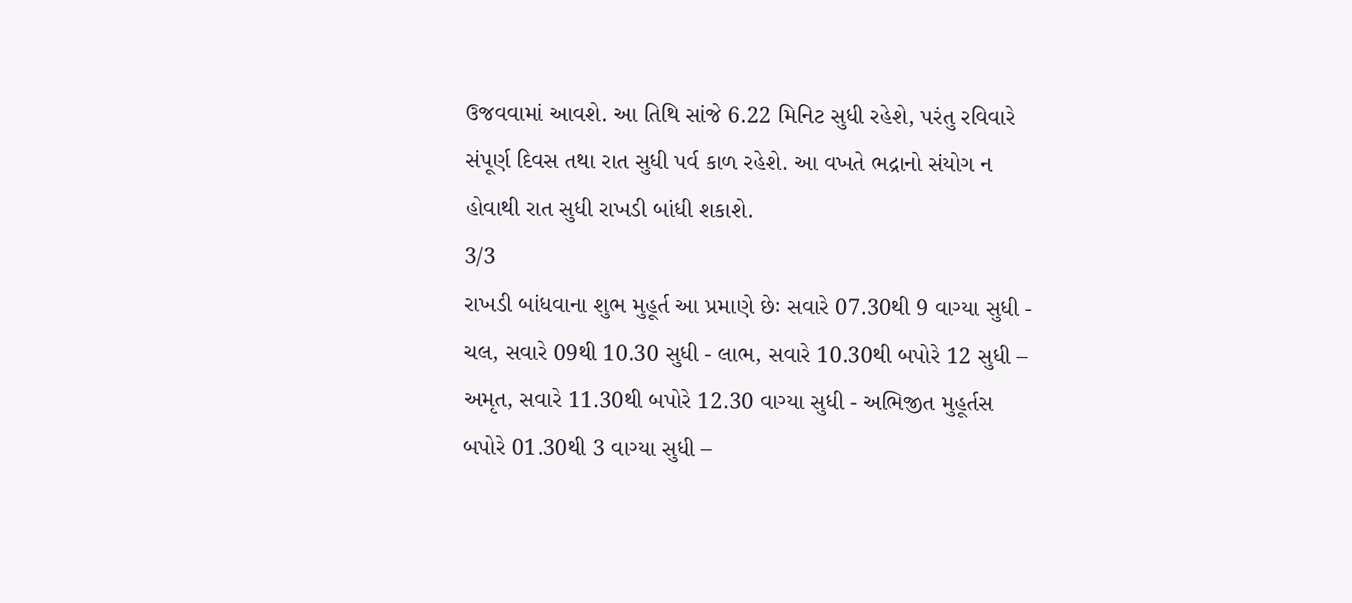ઉજવવામાં આવશે. આ તિથિ સાંજે 6.22 મિનિટ સુધી રહેશે, પરંતુ રવિવારે સંપૂર્ણ દિવસ તથા રાત સુધી પર્વ કાળ રહેશે. આ વખતે ભદ્રાનો સંયોગ ન હોવાથી રાત સુધી રાખડી બાંધી શકાશે.
3/3
રાખડી બાંધવાના શુભ મુહૂર્ત આ પ્રમાણે છેઃ સવારે 07.30થી 9 વાગ્યા સુધી - ચલ, સવારે 09થી 10.30 સુધી - લાભ, સવારે 10.30થી બપોરે 12 સુધી – અમૃત, સવારે 11.30થી બપોરે 12.30 વાગ્યા સુધી - અભિજીત મુહૂર્તસ બપોરે 01.30થી 3 વાગ્યા સુધી –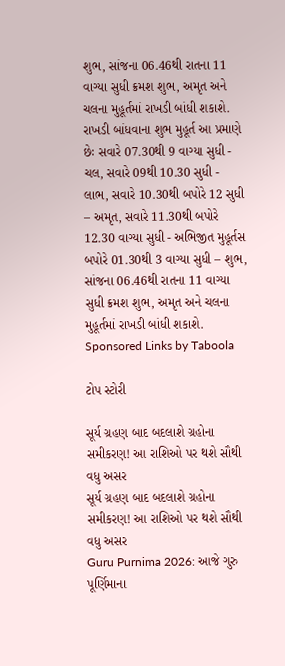શુભ, સાંજના 06.46થી રાતના 11 વાગ્યા સુધી ક્રમશ શુભ, અમૃત અને ચલના મુહૂર્તમાં રાખડી બાંધી શકાશે.
રાખડી બાંધવાના શુભ મુહૂર્ત આ પ્રમાણે છેઃ સવારે 07.30થી 9 વાગ્યા સુધી - ચલ, સવારે 09થી 10.30 સુધી - લાભ, સવારે 10.30થી બપોરે 12 સુધી – અમૃત, સવારે 11.30થી બપોરે 12.30 વાગ્યા સુધી - અભિજીત મુહૂર્તસ બપોરે 01.30થી 3 વાગ્યા સુધી – શુભ, સાંજના 06.46થી રાતના 11 વાગ્યા સુધી ક્રમશ શુભ, અમૃત અને ચલના મુહૂર્તમાં રાખડી બાંધી શકાશે.
Sponsored Links by Taboola

ટોપ સ્ટોરી

સૂર્ય ગ્રહણ બાદ બદલાશે ગ્રહોના સમીકરણ! આ રાશિઓ પર થશે સૌથી વધુ અસર
સૂર્ય ગ્રહણ બાદ બદલાશે ગ્રહોના સમીકરણ! આ રાશિઓ પર થશે સૌથી વધુ અસર
Guru Purnima 2026: આજે ગુરુ પૂર્ણિમાના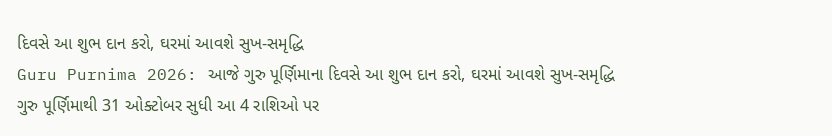દિવસે આ શુભ દાન કરો, ઘરમાં આવશે સુખ-સમૃદ્ધિ
Guru Purnima 2026: આજે ગુરુ પૂર્ણિમાના દિવસે આ શુભ દાન કરો, ઘરમાં આવશે સુખ-સમૃદ્ધિ
ગુરુ પૂર્ણિમાથી 31 ઓક્ટોબર સુધી આ 4 રાશિઓ પર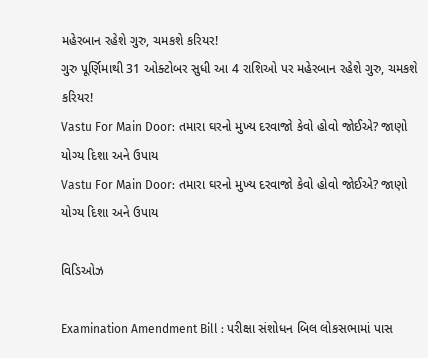મહેરબાન રહેશે ગુરુ, ચમકશે કરિયર!
ગુરુ પૂર્ણિમાથી 31 ઓક્ટોબર સુધી આ 4 રાશિઓ પર મહેરબાન રહેશે ગુરુ, ચમકશે કરિયર!
Vastu For Main Door: તમારા ઘરનો મુખ્ય દરવાજો કેવો હોવો જોઈએ? જાણો યોગ્ય દિશા અને ઉપાય
Vastu For Main Door: તમારા ઘરનો મુખ્ય દરવાજો કેવો હોવો જોઈએ? જાણો યોગ્ય દિશા અને ઉપાય

વિડિઓઝ

Examination Amendment Bill : પરીક્ષા સંશોધન બિલ લોકસભામાં પાસ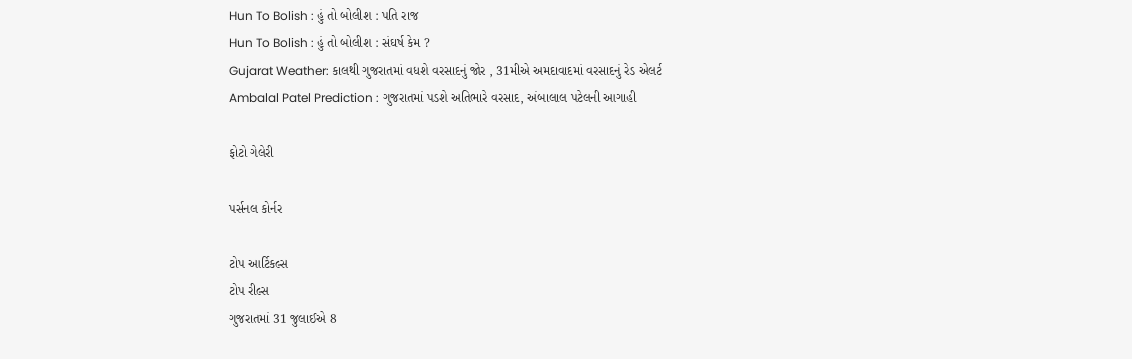Hun To Bolish : હું તો બોલીશ : પતિ રાજ
Hun To Bolish : હું તો બોલીશ : સંઘર્ષ કેમ ?
Gujarat Weather: કાલથી ગુજરાતમાં વધશે વરસાદનું જોર , 31મીએ અમદાવાદમાં વરસાદનું રેડ એલર્ટ
Ambalal Patel Prediction : ગુજરાતમાં પડશે અતિભારે વરસાદ, અંબાલાલ પટેલની આગાહી

ફોટો ગેલેરી

પર્સનલ કોર્નર

ટોપ આર્ટિકલ્સ
ટોપ રીલ્સ
ગુજરાતમાં 31 જુલાઈએ 8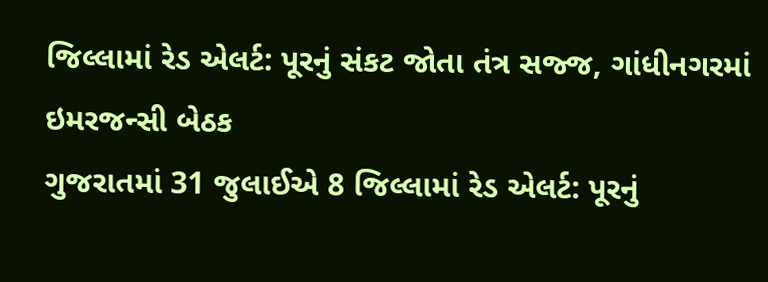જિલ્લામાં રેડ એલર્ટ: પૂરનું સંકટ જોતા તંત્ર સજ્જ, ગાંધીનગરમાં ઇમરજન્સી બેઠક
ગુજરાતમાં 31 જુલાઈએ 8 જિલ્લામાં રેડ એલર્ટ: પૂરનું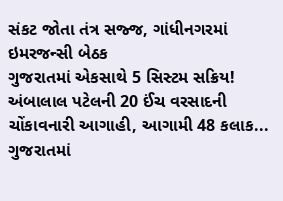સંકટ જોતા તંત્ર સજ્જ, ગાંધીનગરમાં ઇમરજન્સી બેઠક
ગુજરાતમાં એકસાથે 5 સિસ્ટમ સક્રિય! અંબાલાલ પટેલની 20 ઈંચ વરસાદની ચોંકાવનારી આગાહી, આગામી 48 કલાક...
ગુજરાતમાં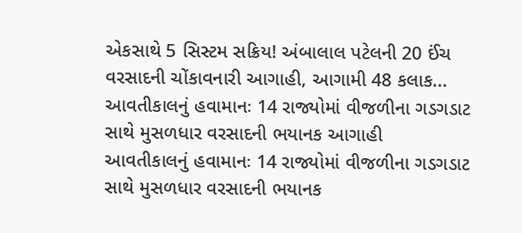એકસાથે 5 સિસ્ટમ સક્રિય! અંબાલાલ પટેલની 20 ઈંચ વરસાદની ચોંકાવનારી આગાહી, આગામી 48 કલાક...
આવતીકાલનું હવામાનઃ 14 રાજ્યોમાં વીજળીના ગડગડાટ સાથે મુસળધાર વરસાદની ભયાનક આગાહી
આવતીકાલનું હવામાનઃ 14 રાજ્યોમાં વીજળીના ગડગડાટ સાથે મુસળધાર વરસાદની ભયાનક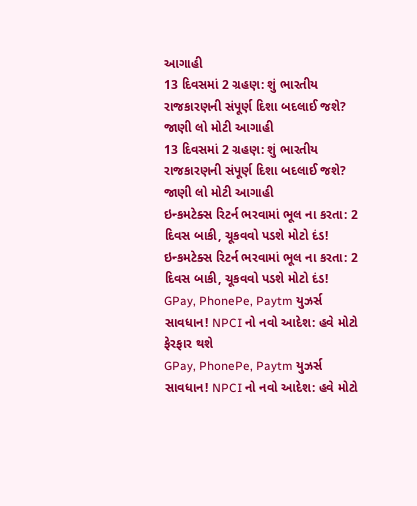આગાહી
13 દિવસમાં 2 ગ્રહણ: શું ભારતીય રાજકારણની સંપૂર્ણ દિશા બદલાઈ જશે? જાણી લો મોટી આગાહી
13 દિવસમાં 2 ગ્રહણ: શું ભારતીય રાજકારણની સંપૂર્ણ દિશા બદલાઈ જશે? જાણી લો મોટી આગાહી
ઇન્કમટેક્સ રિટર્ન ભરવામાં ભૂલ ના કરતા: 2 દિવસ બાકી, ચૂકવવો પડશે મોટો દંડ!
ઇન્કમટેક્સ રિટર્ન ભરવામાં ભૂલ ના કરતા: 2 દિવસ બાકી, ચૂકવવો પડશે મોટો દંડ!
GPay, PhonePe, Paytm યુઝર્સ સાવધાન! NPCI નો નવો આદેશ: હવે મોટો ફેરફાર થશે
GPay, PhonePe, Paytm યુઝર્સ સાવધાન! NPCI નો નવો આદેશ: હવે મોટો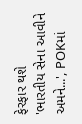ફેરફાર થશે
'ભારતીય સેના આવીને અમને...', POKમાં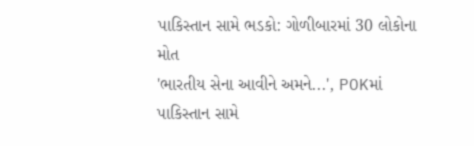પાકિસ્તાન સામે ભડકો: ગોળીબારમાં 30 લોકોના મોત
'ભારતીય સેના આવીને અમને...', POKમાં પાકિસ્તાન સામે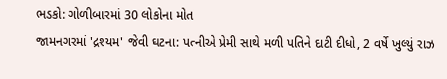ભડકો: ગોળીબારમાં 30 લોકોના મોત
જામનગરમાં 'દ્રશ્યમ' જેવી ઘટના: પત્નીએ પ્રેમી સાથે મળી પતિને દાટી દીધો, 2 વર્ષે ખુલ્યું રાઝ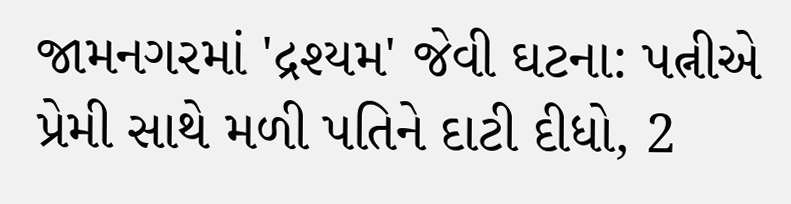જામનગરમાં 'દ્રશ્યમ' જેવી ઘટના: પત્નીએ પ્રેમી સાથે મળી પતિને દાટી દીધો, 2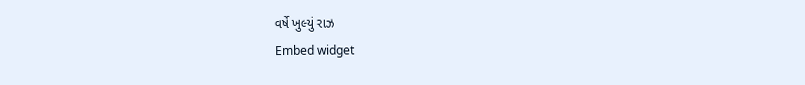વર્ષે ખુલ્યું રાઝ
Embed widget